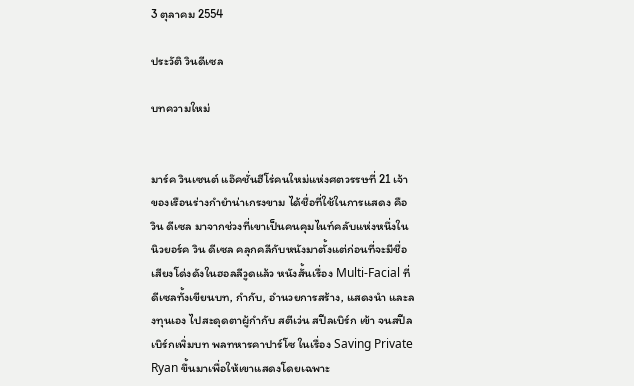3 ตุลาคม 2554

ประวัติ วินดีเซล

บทความใหม่


มาร์ค วินเซนต์ แอ๊คชั่นฮีโร่คนใหม่แห่งศตวรรษที่ 21 เจ้าของเรือนร่างกำยำน่าเกรงขาม ได้ชื่อที่ใช้ในการแสดง คือ วิน ดีเซล มาจากช่วงที่เขาเป็นคนคุมไนท์คลับแห่งหนึ่งในนิวยอร์ค วิน ดีเซล คลุกคลีกับหนังมาตั้งแต่ก่อนที่จะมีชื่อเสียงโด่งดังในฮอลลีวูดแล้ว หนังสั้นเรื่อง Multi-Facial ที่ดีเซลทั้งเขียนบท, กำกับ, อำนวยการสร้าง, แสดงนำ และลงทุนเอง ไปสะดุดตาผู้กำกับ สตีเว่น สปีลเบิร์ก เข้า จนสปีลเบิร์กเพิ่มบท พลทหารคาปาร์โซ ในเรื่อง Saving Private Ryan ขึ้นมาเพื่อให้เขาแสดงโดยเฉพาะ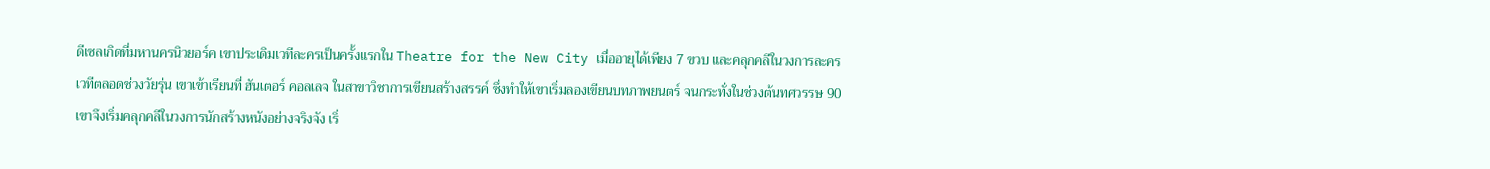ดีเซลเกิดที่มหานครนิวยอร์ค เขาประเดิมเวทีละครเป็นครั้งแรกใน Theatre for the New City เมื่ออายุได้เพียง 7 ขวบ และคลุกคลีในวงการละครเวทีตลอดช่วงวัยรุ่น เขาเข้าเรียนที่ ฮันเตอร์ คอลเลจ ในสาขาวิชาการเขียนสร้างสรรค์ ซึ่งทำให้เขาเริ่มลองเขียนบทภาพยนตร์ จนกระทั่งในช่วงต้นทศวรรษ 90 เขาจึงเริ่มคลุกคลีในวงการนักสร้างหนังอย่างจริงจัง เริ่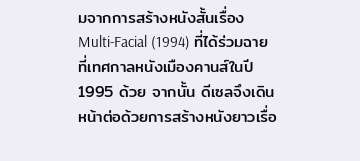มจากการสร้างหนังสั้นเรื่อง Multi-Facial (1994) ที่ได้ร่วมฉายที่เทศกาลหนังเมืองคานส์ในปี 1995 ด้วย จากนั้น ดีเซลจึงเดินหน้าต่อด้วยการสร้างหนังยาวเรื่อ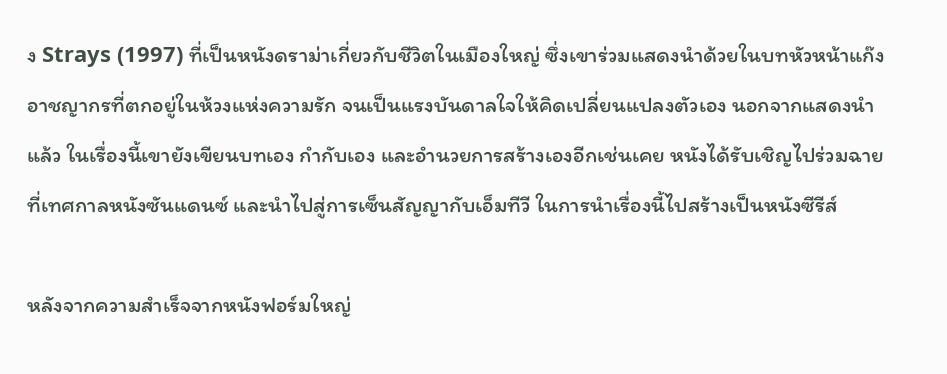ง Strays (1997) ที่เป็นหนังดราม่าเกี่ยวกับชีวิตในเมืองใหญ่ ซึ่งเขาร่วมแสดงนำด้วยในบทหัวหน้าแก๊งอาชญากรที่ตกอยู่ในห้วงแห่งความรัก จนเป็นแรงบันดาลใจให้คิดเปลี่ยนแปลงตัวเอง นอกจากแสดงนำแล้ว ในเรื่องนี้เขายังเขียนบทเอง กำกับเอง และอำนวยการสร้างเองอีกเช่นเคย หนังได้รับเชิญไปร่วมฉายที่เทศกาลหนังซันแดนซ์ และนำไปสู่การเซ็นสัญญากับเอ็มทีวี ในการนำเรื่องนี้ไปสร้างเป็นหนังซีรีส์

หลังจากความสำเร็จจากหนังฟอร์มใหญ่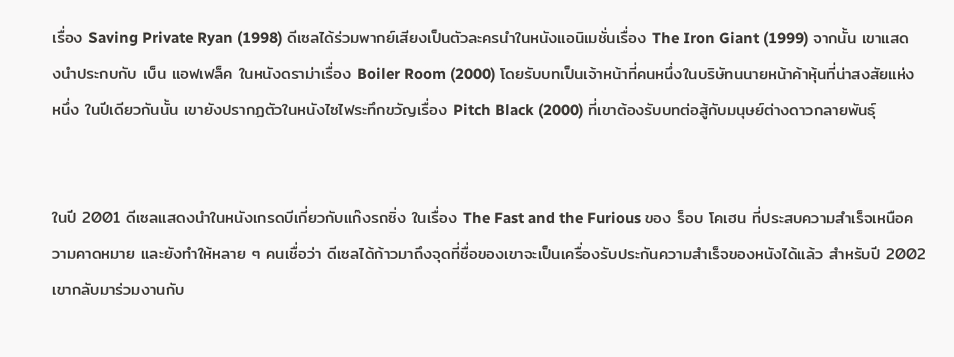เรื่อง Saving Private Ryan (1998) ดีเซลได้ร่วมพากย์เสียงเป็นตัวละครนำในหนังแอนิเมชั่นเรื่อง The Iron Giant (1999) จากนั้น เขาแสดงนำประกบกับ เบ็น แอฟเฟล็ค ในหนังดราม่าเรื่อง Boiler Room (2000) โดยรับบทเป็นเจ้าหน้าที่คนหนึ่งในบริษัทนนายหน้าค้าหุ้นที่น่าสงสัยแห่งหนึ่ง ในปีเดียวกันนั้น เขายังปรากฏตัวในหนังไซไฟระทึกขวัญเรื่อง Pitch Black (2000) ที่เขาต้องรับบทต่อสู้กับมนุษย์ต่างดาวกลายพันธุ์


ในปี 2001 ดีเซลแสดงนำในหนังเกรดบีเกี่ยวกับแก๊งรถซิ่ง ในเรื่อง The Fast and the Furious ของ ร็อบ โคเฮน ที่ประสบความสำเร็จเหนือความคาดหมาย และยังทำให้หลาย ๆ คนเชื่อว่า ดีเซลได้ก้าวมาถึงจุดที่ชื่อของเขาจะเป็นเครื่องรับประกันความสำเร็จของหนังได้แล้ว สำหรับปี 2002 เขากลับมาร่วมงานกับ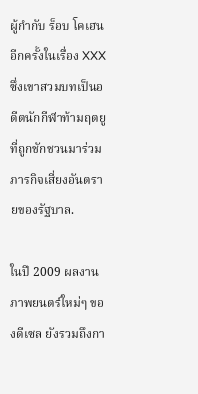ผู้กำกับ ร็อบ โคเฮน อีกครั้งในเรื่อง XXX ซึ่งเขาสวมบทเป็นอดีตนักกีฬาท้ามฤตยู ที่ถูกชักชวนมาร่วมภารกิจเสี่ยงอันตรายของรัฐบาล.

ในปี 2009 ผลงานภาพยนตร์ใหม่ๆ ของดีเซล ยังรวมถึงกา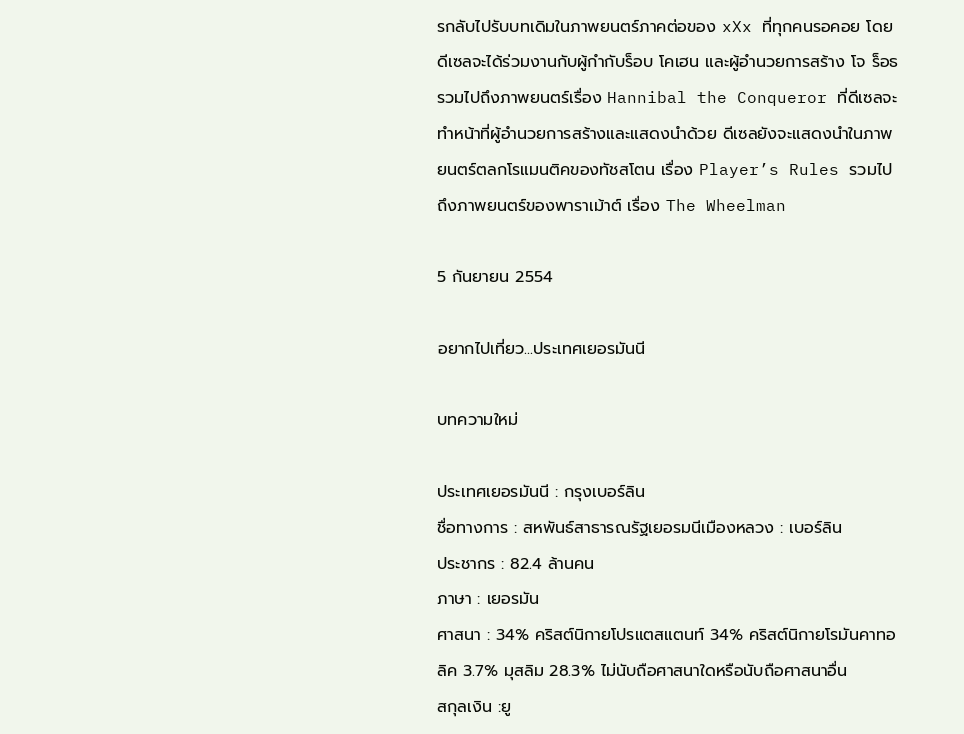รกลับไปรับบทเดิมในภาพยนตร์ภาคต่อของ xXx ที่ทุกคนรอคอย โดยดีเซลจะได้ร่วมงานกับผู้กำกับร็อบ โคเฮน และผู้อำนวยการสร้าง โจ ร็อธ รวมไปถึงภาพยนตร์เรื่อง Hannibal the Conqueror ที่ดีเซลจะทำหน้าที่ผู้อำนวยการสร้างและแสดงนำด้วย ดีเซลยังจะแสดงนำในภาพยนตร์ตลกโรแมนติคของทัชสโตน เรื่อง Player’s Rules รวมไปถึงภาพยนตร์ของพาราเม้าต์ เรื่อง The Wheelman

5 กันยายน 2554

อยากไปเที่ยว...ประเทศเยอรมันนี

บทความใหม่

ประเทศเยอรมันนี : กรุงเบอร์ลิน
ชื่อทางการ : สหพันธ์สาธารณรัฐเยอรมนีเมืองหลวง : เบอร์ลิน
ประชากร : 82.4 ล้านคน
ภาษา : เยอรมัน
ศาสนา : 34% คริสต์นิกายโปรแตสแตนท์ 34% คริสต์นิกายโรมันคาทอลิค 3.7% มุสลิม 28.3% ไม่นับถือศาสนาใดหรือนับถือศาสนาอื่น
สกุลเงิน :ยู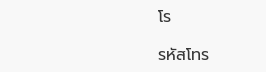โร

รหัสโทร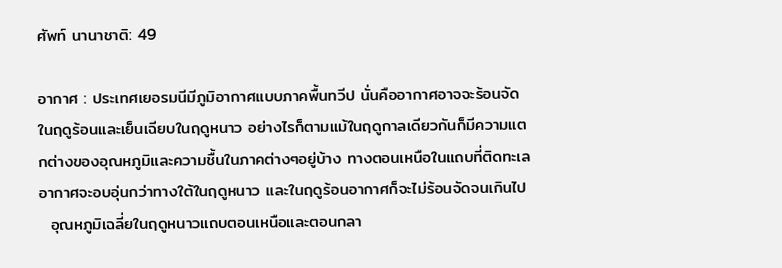ศัพท์ นานาชาติ: 49

อากาศ : ประเทศเยอรมนีมีภูมิอากาศแบบภาคพื้นทวีป นั่นคืออากาศอาจจะร้อนจัดในฤดูร้อนและเย็นเฉียบในฤดูหนาว อย่างไรก็ตามแม้ในฤดูกาลเดียวกันก็มีความแตกต่างของอุณหภูมิและความชื้นในภาคต่างๆอยู่บ้าง ทางตอนเหนือในแถบที่ติดทะเลอากาศจะอบอุ่นกว่าทางใต้ในฤดูหนาว และในฤดูร้อนอากาศก็จะไม่ร้อนจัดจนเกินไป
  อุณหภูมิเฉลี่ยในฤดูหนาวแถบตอนเหนือและตอนกลา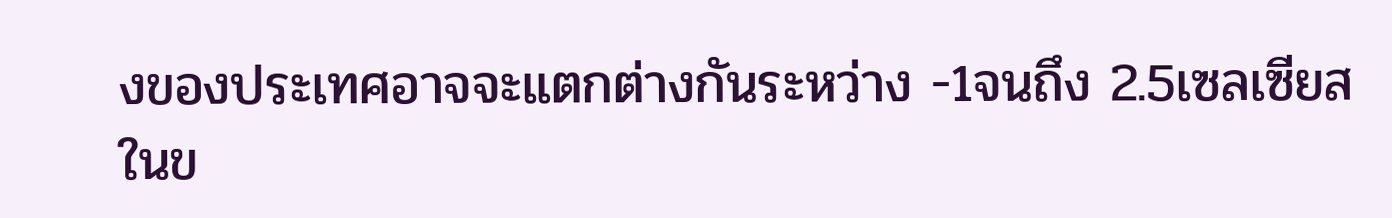งของประเทศอาจจะแตกต่างกันระหว่าง -1จนถึง 2.5เซลเซียส ในข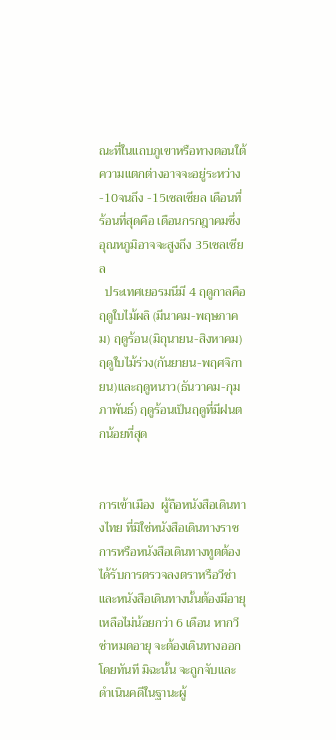ณะที่ในแถบภูเขาหรือทางตอนใต้ความแตกต่างอาจจะอยู่ระหว่าง -10จนถึง -15เซลเซียล เดือนที่ร้อนที่สุดคือ เดือนกรกฎาคมซึ่งอุณหภูมิอาจจะสูงถึง 35เซลเซียล
  ประเทศเยอรมนีมี 4 ฤดูกาลคือฤดูใบไม้ผลิ (มีนาคม-พฤษภาคม) ฤดูร้อน(มิถุนายน-สิงหาคม) ฤดูใบไม้ร่วง(กันยายน-พฤศจิกายน)และฤดูหนาว(ธันวาคม-กุมภาพันธ์) ฤดูร้อนเป็นฤดูที่มีฝนตกน้อยที่สุด


การเข้าเมือง  ผู้ถือหนังสือเดินทางไทย ที่มิใช่หนังสือเดินทางราชการหรือหนังสือเดินทางทูตต้องได้รับการตรวจลงตราหรือวีซ่า และหนังสือเดินทางนั้นต้องมีอายุเหลือไม่น้อยกว่า 6 เดือน หากวีซ่าหมดอายุ จะต้องเดินทางออกโดยทันที มิฉะนั้น จะถูกจับและดำเนินคดีในฐานะผู้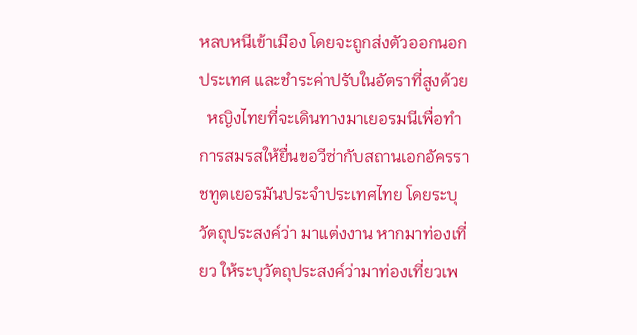หลบหนีเข้าเมือง โดยจะถูกส่งตัวออกนอกประเทศ และชำระค่าปรับในอัตราที่สูงด้วย
  หญิงไทยที่จะเดินทางมาเยอรมนีเพื่อทำการสมรสให้ยื่นขอวีซ่ากับสถานเอกอัครราชทูตเยอรมันประจำประเทศไทย โดยระบุวัตถุประสงค์ว่า มาแต่งงาน หากมาท่องเที่ยว ให้ระบุวัตถุประสงค์ว่ามาท่องเที่ยวเพ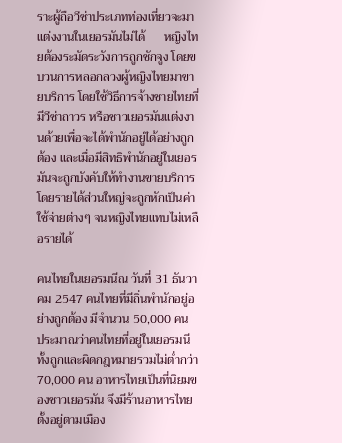ราะผู้ถือวีซ่าประเภทท่องเที่ยวจะมาแต่งงานในเยอรมันไม่ได้      หญิงไทยต้องระมัดระวังการถูกชักจูง โดยขบวนการหลอกลวงผู้หญิงไทยมาขายบริการ โดยใช้วิธีการจ้างชายไทยที่มีวีซ่าถาวร หรือชาวเยอรมันแต่งงานด้วยเพื่อจะได้พำนักอยู่ได้อย่างถูกต้อง และเมื่อมีสิทธิพำนักอยู่ในเยอรมันจะถูกบังคับให้ทำงานขายบริการ โดยรายได้ส่วนใหญ่จะถูกหักเป็นค่าใช้จ่ายต่างๆ จนหญิงไทยแทบไม่เหลือรายได้

คนไทยในเยอรมนีณ วันที่ 31 ธันวาคม 2547 คนไทยที่มีถิ่นพำนักอยู่อย่างถูกต้อง มีจำนวน 50,000 คน ประมาณว่าคนไทยที่อยู่ในเยอรมนี ทั้งถูกและผิดกฎหมายรวมไม่ต่ำกว่า 70,000 คน อาหารไทยเป็นที่นิยมของชาวเยอรมัน จึงมีร้านอาหารไทยตั้งอยู่ตามเมือง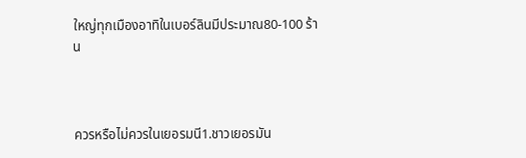ใหญ่ทุกเมืองอาทิในเบอร์ลินมีประมาณ80-100 ร้าน



ควรหรือไม่ควรในเยอรมนี1.ชาวเยอรมัน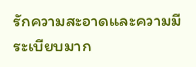รักความสะอาดและความมีระเบียบมาก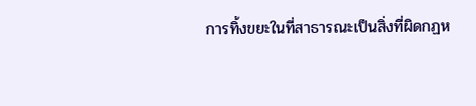การทิ้งขยะในที่สาธารณะเป็นสิ่งที่ผิดกฏห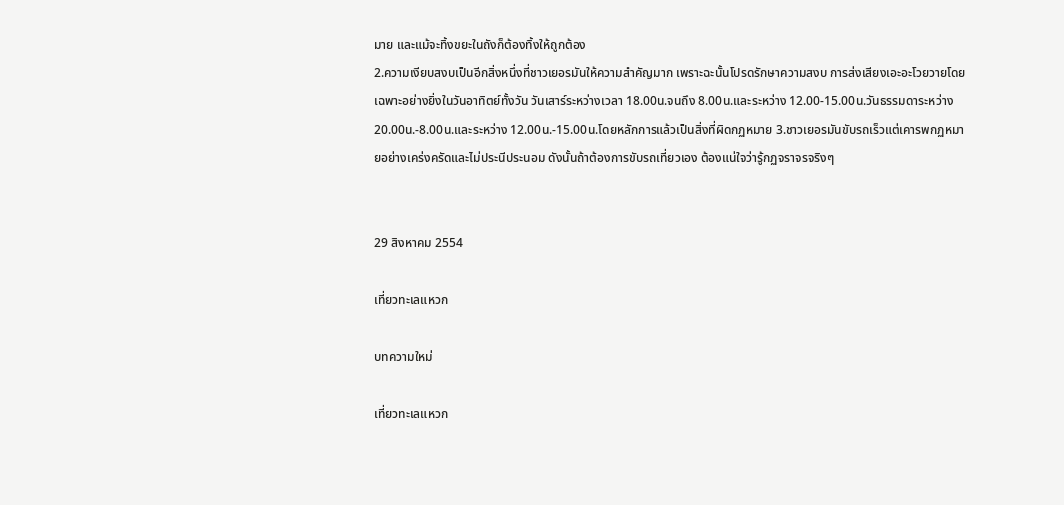มาย และแม้จะทิ้งขยะในถังก็ต้องทิ้งให้ถูกต้อง
2.ความเงียบสงบเป็นอีกสิ่งหนึ่งที่ชาวเยอรมันให้ความสำคัญมาก เพราะฉะนั้นโปรดรักษาความสงบ การส่งเสียงเอะอะโวยวายโดยเฉพาะอย่างยิ่งในวันอาทิตย์ทั้งวัน วันเสาร์ระหว่างเวลา 18.00น.จนถึง 8.00น.และระหว่าง 12.00-15.00น.วันธรรมดาระหว่าง 20.00น.-8.00น.และระหว่าง 12.00น.-15.00น.โดยหลักการแล้วเป็นสิ่งที่ผิดกฏหมาย 3.ชาวเยอรมันขับรถเร็วแต่เคารพกฏหมายอย่างเคร่งครัดและไม่ประนีประนอม ดังนั้นถ้าต้องการขับรถเที่ยวเอง ต้องแน่ใจว่ารู้กฏจราจรจริงๆ


29 สิงหาคม 2554

เที่ยวทะเลแหวก

บทความใหม่

เที่ยวทะเลแหวก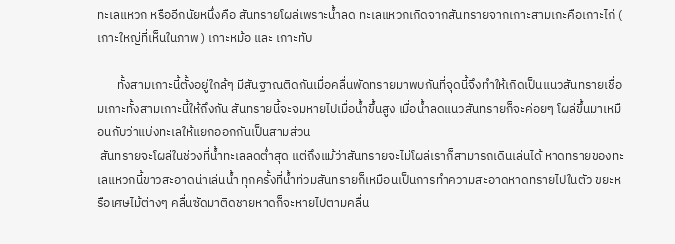ทะเลแหวก หรืออีกนัยหนึ่งคือ สันทรายโผล่เพราะน้ำลด ทะเลแหวกเกิดจากสันทรายจากเกาะสามเกะคือเกาะไก่ ( เกาะใหญ่ที่เห็นในภาพ ) เกาะหม้อ และ เกาะทับ

       ทั้งสามเกาะนี้ตั้งอยู่ใกล้ๆ มีสันฐาณติดกันเมื่อคลื่นพัดทรายมาพบกันที่จุดนี้จึงทำให้เกิดเป็นแนวสันทรายเชื่อมเกาะทั้งสามเกาะนี้ให้ถึงกัน สันทรายนี้จะจมหายไปเมื่อน้ำขึ้นสูง เมื่อน้ำลดแนวสันทรายก็จะค่อยๆ โผล่ขึ้นมาเหมือนกับว่าแบ่งทะเลให้แยกออกกันเป็นสามส่วน
 สันทรายจะโผล่ในช่วงที่น้ำทะเลลดต่ำสุด แต่ถึงแม้ว่าสันทรายจะไม่โผล่เราก็สามารถเดินเล่นได้ หาดทรายของทะเลแหวกนี้ขาวสะอาดน่าเล่นน้ำ ทุกครั้งที่น้ำท่วมสันทรายก็เหมือนเป็นการทำความสะอาดหาดทรายไปในตัว ขยะหรือเศษไม้ต่างๆ คลื่นซัดมาติดชายหาดก็จะหายไปตามคลื่น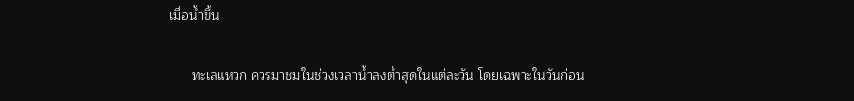เมื่อน้ำขึ้น

      ทะเลแหวก ควรมาชมในช่วงเวลาน้ำลงต่ำสุดในแต่ละวัน โดยเฉพาะในวันก่อน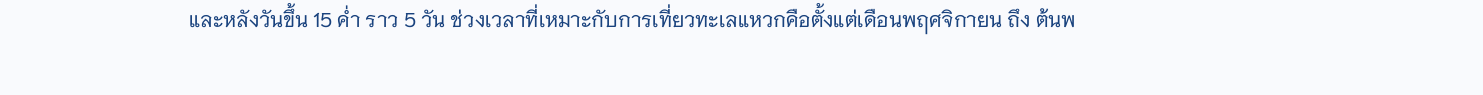และหลังวันขึ้น 15 ค่ำ ราว 5 วัน ช่วงเวลาที่เหมาะกับการเที่ยวทะเลแหวกคือตั้งแต่เดือนพฤศจิกายน ถึง ต้นพ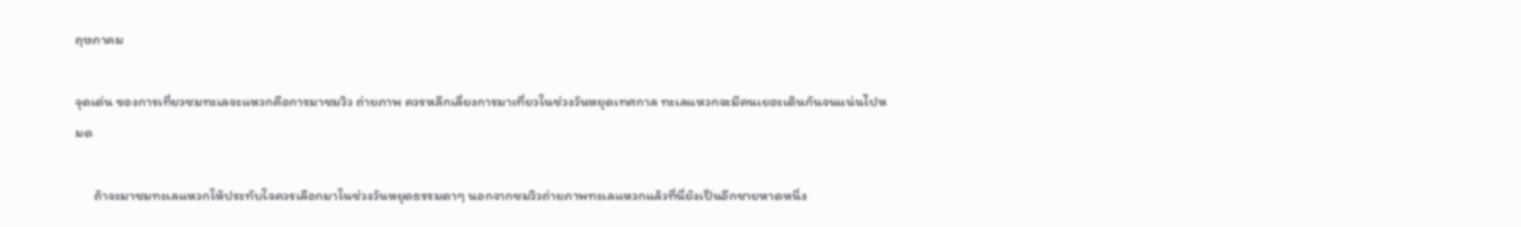ฤษภาคม

จุดเด่น ของการเที่ยวชมทะเลจะแหวกคือการมาชมวิว ถ่ายภาพ ควรหลีกเลี่ยงการมาเที่ยวในช่วงวันหยุดเทศกาล ทะเลแหวกจะมีคนเยอะเดินกันจนแน่นไปหมด

      ถ้าจะมาชมทะเลแหวกให้ประทับใจควรเลือกมาในช่วงวันหยุดธรรมดาๆ นอกจากชมวิวถ่ายภาพทะเลแหวกแล้วที่นี่ยังเป็นอีกชายหาดหนึ่ง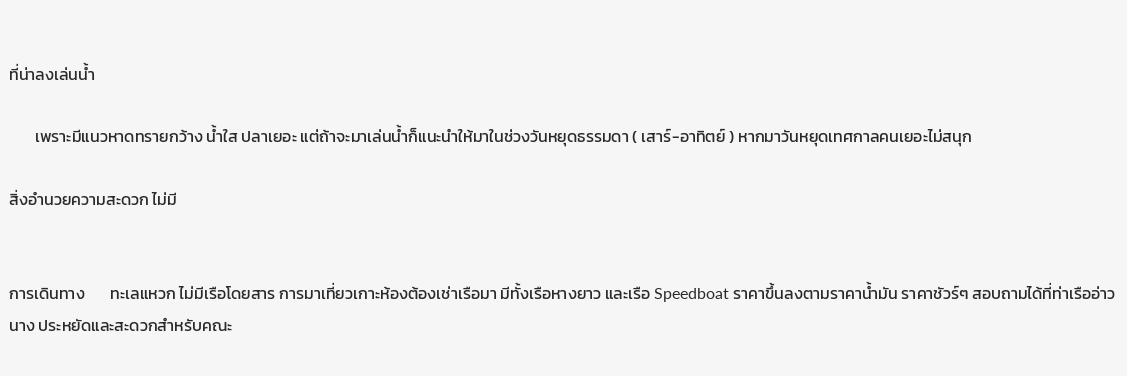ที่น่าลงเล่นน้ำ

       เพราะมีแนวหาดทรายกว้าง น้ำใส ปลาเยอะ แต่ถ้าจะมาเล่นน้ำก็แนะนำให้มาในช่วงวันหยุดธรรมดา ( เสาร์-อาทิตย์ ) หากมาวันหยุดเทศกาลคนเยอะไม่สนุก

สิ่งอำนวยความสะดวก ไม่มี


การเดินทาง       ทะเลแหวก ไม่มีเรือโดยสาร การมาเที่ยวเกาะห้องต้องเช่าเรือมา มีทั้งเรือหางยาว และเรือ Speedboat ราคาขึ้นลงตามราคาน้ำมัน ราคาชัวร์ๆ สอบถามได้ที่ท่าเรืออ่าวนาง ประหยัดและสะดวกสำหรับคณะ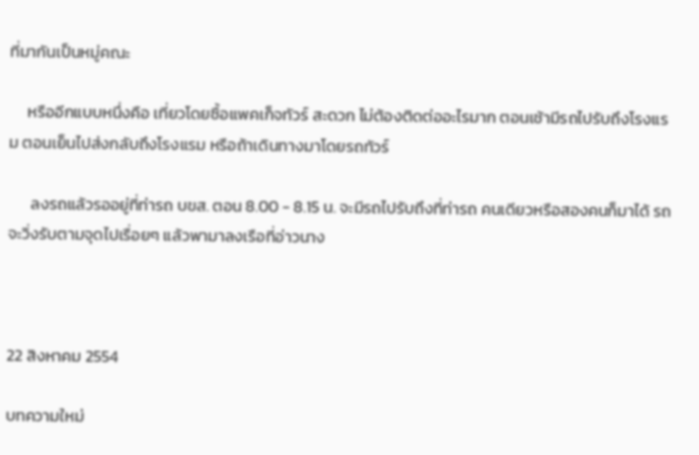ที่มากันเป็นหมู่คณะ

     หรืออีกแบบหนึ่งคือ เที่ยวโดยซื้อแพคเก็จทัวร์ สะดวก ไม่ต้องติดต่ออะไรมาก ตอนเช้ามีรถไปรับถึงโรงแรม ตอนเย็นไปส่งกลับถึงโรงแรม หรือถ้าเดินทางมาโดยรถทัวร์

      ลงรถแล้วรออยู่ที่ท่ารถ บขส. ตอน 8.00 - 8.15 น. จะมีรถไปรับถึงที่ท่ารถ คนเดียวหรือสองคนก็มาได้ รถจะวิ่งรับตามจุดไปเรื่อยๆ แล้วพามาลงเรือที่อ่าวนาง



22 สิงหาคม 2554

บทความใหม่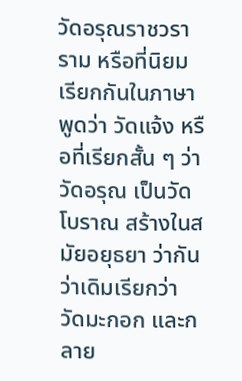วัดอรุณราชวราราม หรือที่นิยมเรียกกันในภาษาพูดว่า วัดแจ้ง หรือที่เรียกสั้น ๆ ว่า วัดอรุณ เป็นวัดโบราณ สร้างในสมัยอยุธยา ว่ากันว่าเดิมเรียกว่า วัดมะกอก และกลาย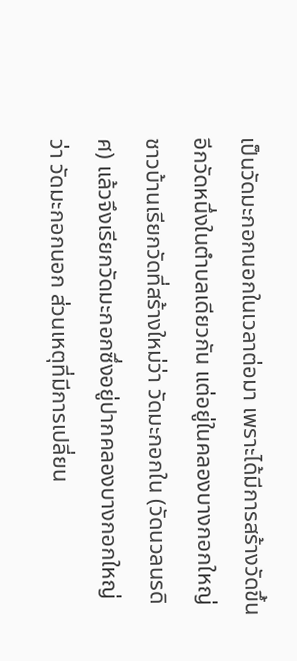เป็นวัดมะกอกนอกในเวลาต่อมา เพราะได้มีการสร้างวัดขึ้นอีกวัดหนึ่งในตำบลเดียวกัน แต่อยู่ในคลองบางกอกใหญ่ ชาวบ้านเรียกวัดที่สร้างใหม่ว่า วัดมะกอกใน (วัดนวลนรดิศ) แล้วจึงเรียกวัดมะกอกซึ่งอยู่ปากคลองบางกอกใหญ่ว่า วัดมะกอกนอก ส่วนเหตุที่มีการเปลี่ยน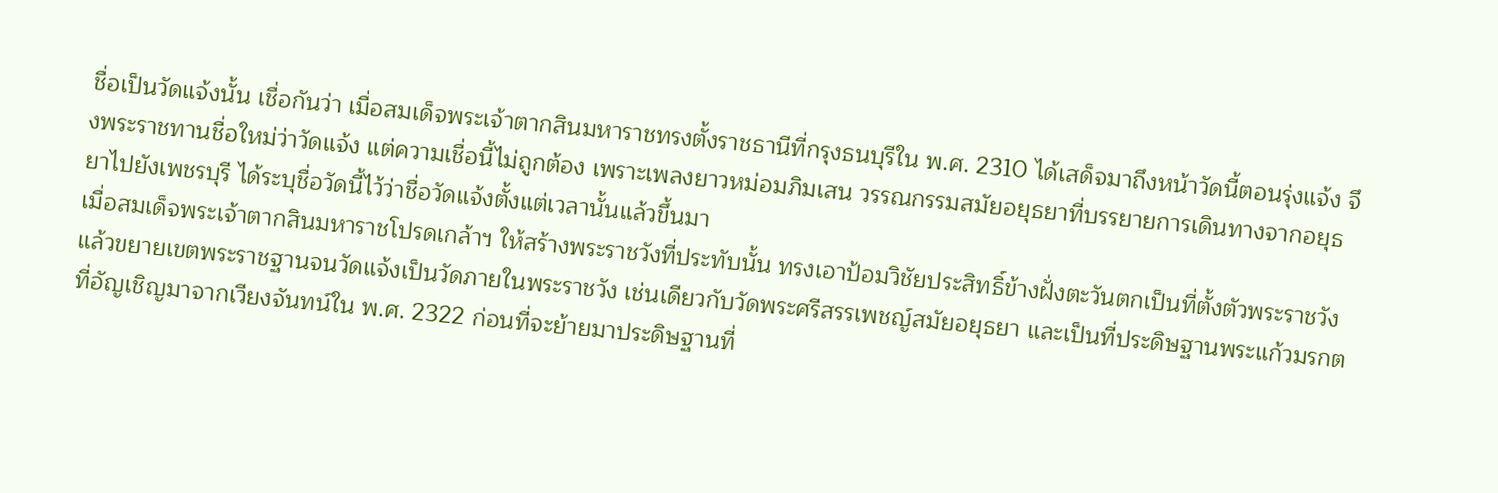ชื่อเป็นวัดแจ้งนั้น เชื่อกันว่า เมื่อสมเด็จพระเจ้าตากสินมหาราชทรงตั้งราชธานีที่กรุงธนบุรีใน พ.ศ. 2310 ได้เสด็จมาถึงหน้าวัดนี้ตอนรุ่งแจ้ง จึงพระราชทานชื่อใหม่ว่าวัดแจ้ง แต่ความเชื่อนี้ไม่ถูกต้อง เพราะเพลงยาวหม่อมภิมเสน วรรณกรรมสมัยอยุธยาที่บรรยายการเดินทางจากอยุธยาไปยังเพชรบุรี ได้ระบุชื่อวัดนี้ไว้ว่าชื่อวัดแจ้งตั้งแต่เวลานั้นแล้วขึ้นมา
เมื่อสมเด็จพระเจ้าตากสินมหาราชโปรดเกล้าฯ ให้สร้างพระราชวังที่ประทับนั้น ทรงเอาป้อมวิชัยประสิทธิ์ข้างฝั่งตะวันตกเป็นที่ตั้งตัวพระราชวัง แล้วขยายเขตพระราชฐานจนวัดแจ้งเป็นวัดภายในพระราชวัง เช่นเดียวกับวัดพระศรีสรรเพชญ์สมัยอยุธยา และเป็นที่ประดิษฐานพระแก้วมรกตที่อัญเชิญมาจากเวียงจันทน์ใน พ.ศ. 2322 ก่อนที่จะย้ายมาประดิษฐานที่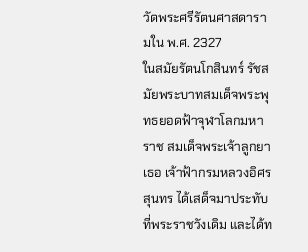วัดพระศรีรัตนศาสดารามใน พ.ศ. 2327
ในสมัยรัตนโกสินทร์ รัชสมัยพระบาทสมเด็จพระพุทธยอดฟ้าจุฬาโลกมหาราช สมเด็จพระเจ้าลูกยาเธอ เจ้าฟ้ากรมหลวงอิศรสุนทร ได้เสด็จมาประทับที่พระราชวังเดิม และได้ท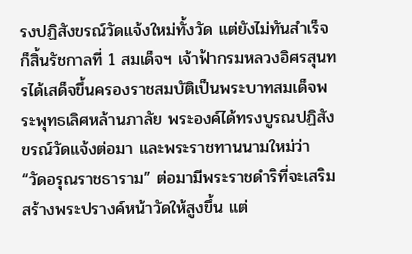รงปฏิสังขรณ์วัดแจ้งใหม่ทั้งวัด แต่ยังไม่ทันสำเร็จก็สิ้นรัชกาลที่ 1 สมเด็จฯ เจ้าฟ้ากรมหลวงอิศรสุนทรได้เสด็จขึ้นครองราชสมบัติเป็นพระบาทสมเด็จพระพุทธเลิศหล้านภาลัย พระองค์ได้ทรงบูรณปฏิสังขรณ์วัดแจ้งต่อมา และพระราชทานนามใหม่ว่า “วัดอรุณราชธาราม” ต่อมามีพระราชดำริที่จะเสริมสร้างพระปรางค์หน้าวัดให้สูงขึ้น แต่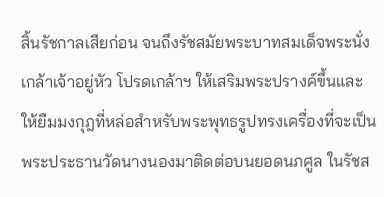สิ้นรัชกาลเสียก่อน จนถึงรัชสมัยพระบาทสมเด็จพระนั่งเกล้าเจ้าอยู่หัว โปรดเกล้าฯ ให้เสริมพระปรางค์ขึ้นและให้ยืมมงกุฎที่หล่อสำหรับพระพุทธรูปทรงเครื่องที่จะเป็นพระประธานวัดนางนองมาติดต่อบนยอดนภศูล ในรัชส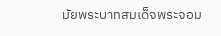มัยพระบาทสมเด็จพระจอม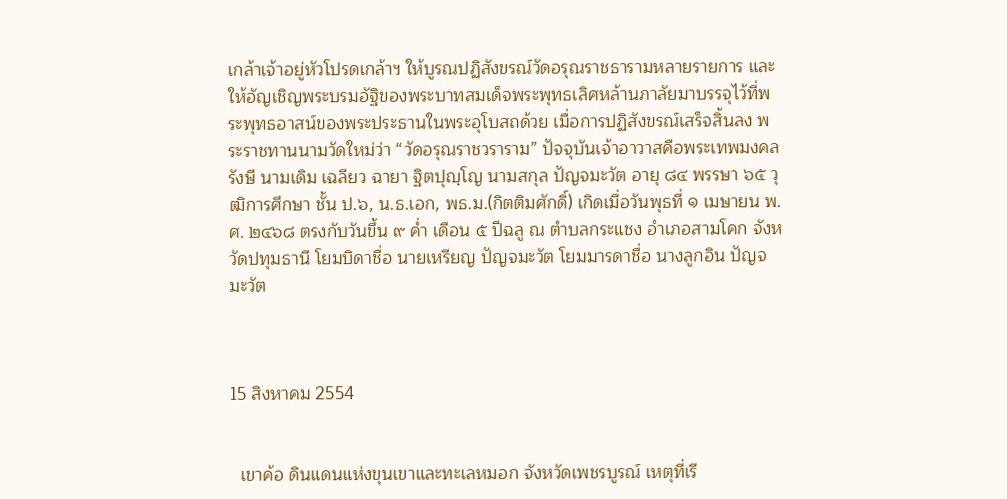เกล้าเจ้าอยู่หัวโปรดเกล้าฯ ให้บูรณปฏิสังขรณ์วัดอรุณราชธารามหลายรายการ และให้อัญเชิญพระบรมอัฐิของพระบาทสมเด็จพระพุทธเลิศหล้านภาลัยมาบรรจุไว้ที่พระพุทธอาสน์ของพระประธานในพระอุโบสถด้วย เมื่อการปฏิสังขรณ์เสร็จสิ้นลง พระราชทานนามวัดใหม่ว่า “วัดอรุณราชวราราม” ปัจจุบันเจ้าอาวาสคือพระเทพมงคลรังษี นามเดิม เฉลียว ฉายา ฐิตปุญฺโญ นามสกุล ปัญจมะวัต อายุ ๘๔ พรรษา ๖๕ วุฒิการศึกษา ชั้น ป.๖, น.ธ.เอก, พธ.ม.(กิตติมศักดิ์) เกิดเมื่อวันพุธที่ ๑ เมษายน พ.ศ. ๒๔๖๘ ตรงกับวันขึ้น ๙ ค่ำ เดือน ๕ ปีฉลู ณ ตำบลกระแชง อำเภอสามโคก จังหวัดปทุมธานี โยมบิดาชื่อ นายเหรียญ ปัญจมะวัต โยมมารดาชื่อ นางลูกอิน ปัญจมะวัต



15 สิงหาคม 2554


  เขาค้อ ดินแดนแห่งขุนเขาและทะเลหมอก จังหวัดเพชรบูรณ์ เหตุที่เรี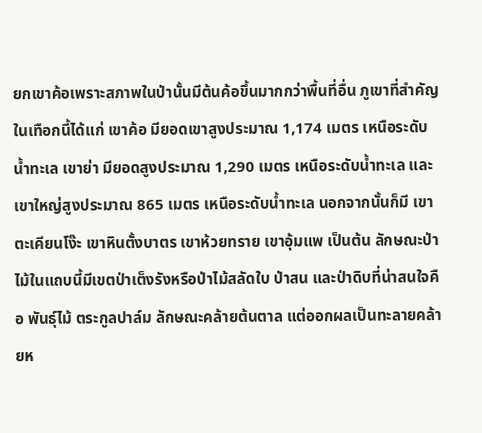ยกเขาค้อเพราะสภาพในป่านั้นมีต้นค้อขึ้นมากกว่าพื้นที่อื่น ภูเขาที่สำคัญในเทือกนี้ได้แก่ เขาค้อ มียอดเขาสูงประมาณ 1,174 เมตร เหนือระดับน้ำทะเล เขาย่า มียอดสูงประมาณ 1,290 เมตร เหนือระดับน้ำทะเล และเขาใหญ่สูงประมาณ 865 เมตร เหนือระดับน้ำทะเล นอกจากนั้นก็มี เขาตะเคียนโง๊ะ เขาหินตั้งบาตร เขาห้วยทราย เขาอุ้มแพ เป็นต้น ลักษณะป่าไม้ในแถบนี้มีเขตป่าเต็งรังหรือป่าไม้สลัดใบ ป่าสน และป่าดิบที่น่าสนใจคือ พันธุ์ไม้ ตระกูลปาล์ม ลักษณะคล้ายต้นตาล แต่ออกผลเป็นทะลายคล้ายห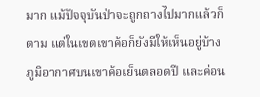มาก แม้ปัจจุบันป่าจะถูกถางไปมากแล้วก็ตาม แต่ในเขตเขาค้อก็ยังมีให้เห็นอยู่บ้าง ภูมิอากาศบนเขาค้อเย็นตลอดปี และค่อน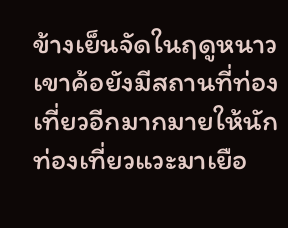ข้างเย็นจัดในฤดูหนาว เขาค้อยังมีสถานที่ท่องเที่ยวอีกมากมายให้นักท่องเที่ยวแวะมาเยือ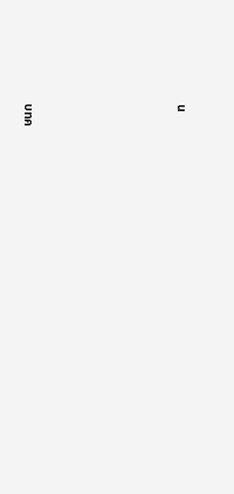น







บทค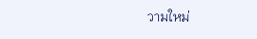วามใหม่